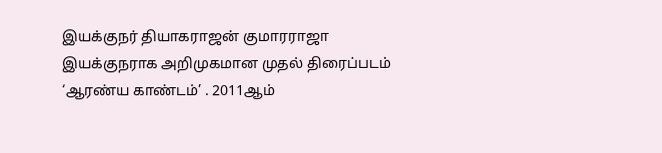இயக்குநர் தியாகராஜன் குமாரராஜா இயக்குநராக அறிமுகமான முதல் திரைப்படம் ‘ஆரண்ய காண்டம்’ . 2011ஆம்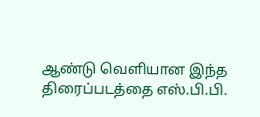ஆண்டு வெளியான இந்த திரைப்படத்தை எஸ்.பி.பி.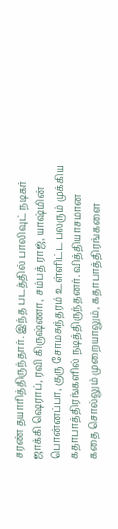சரண் தயாரித்திருந்தார். இந்த படத்தில் பாலிவுட் நடிகர் ஜாக்கி ஷெராப், ரவி கிருஷ்ணா, சம்பத் ராஜ், யாஷ்மின் பொன்னப்பா, குரு சோமசுந்தரம் உள்ளிட்ட பலரும் முக்கிய கதாபாத்திரங்களில் நடித்திருந்தனர். வித்தியாசமான கதை சொல்லும் முறையாலும், கதாபாத்திரங்களை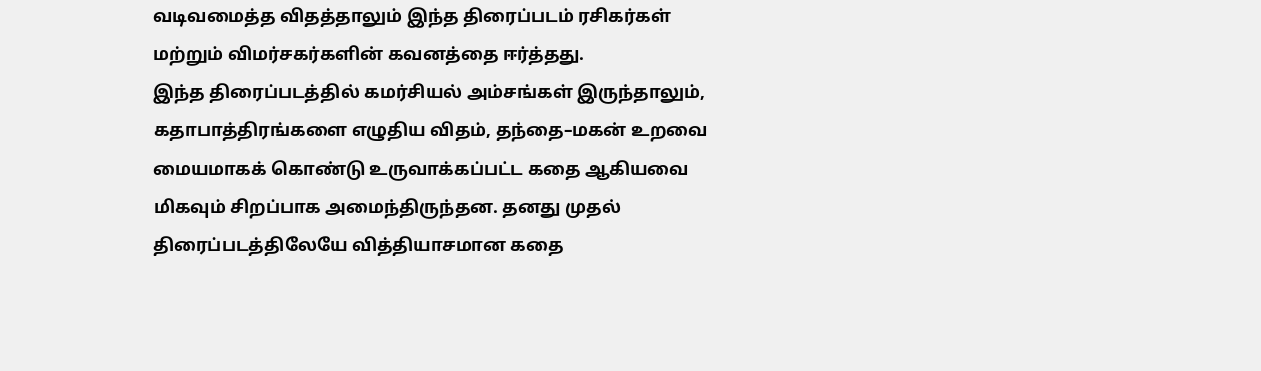வடிவமைத்த விதத்தாலும் இந்த திரைப்படம் ரசிகர்கள் மற்றும் விமர்சகர்களின் கவனத்தை ஈர்த்தது.
இந்த திரைப்படத்தில் கமர்சியல் அம்சங்கள் இருந்தாலும், கதாபாத்திரங்களை எழுதிய விதம், தந்தை–மகன் உறவை மையமாகக் கொண்டு உருவாக்கப்பட்ட கதை ஆகியவை மிகவும் சிறப்பாக அமைந்திருந்தன. தனது முதல் திரைப்படத்திலேயே வித்தியாசமான கதை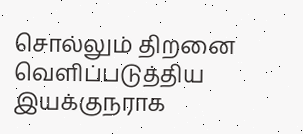சொல்லும் திறனை வெளிப்படுத்திய இயக்குநராக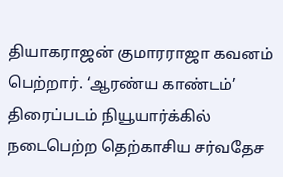தியாகராஜன் குமாரராஜா கவனம் பெற்றார். ‘ஆரண்ய காண்டம்’ திரைப்படம் நியூயார்க்கில் நடைபெற்ற தெற்காசிய சர்வதேச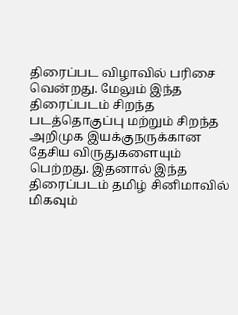திரைப்பட விழாவில் பரிசை வென்றது. மேலும் இந்த திரைப்படம் சிறந்த படத்தொகுப்பு மற்றும் சிறந்த அறிமுக இயக்குநருக்கான தேசிய விருதுகளையும் பெற்றது. இதனால் இந்த திரைப்படம் தமிழ் சினிமாவில் மிகவும்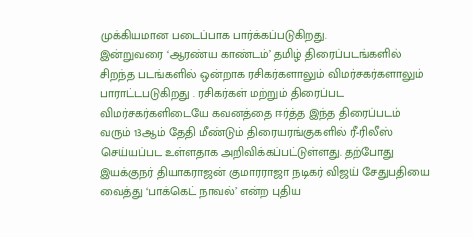முக்கியமான படைப்பாக பார்க்கப்படுகிறது.
இன்றுவரை ‘ஆரண்ய காண்டம்’ தமிழ் திரைப்படங்களில் சிறந்த படங்களில் ஒன்றாக ரசிகர்களாலும் விமர்சகர்களாலும் பாராட்டபடுகிறது . ரசிகர்கள் மற்றும் திரைப்பட விமர்சகர்களிடையே கவனத்தை ஈர்த்த இந்த திரைப்படம் வரும் 13ஆம் தேதி மீண்டும் திரையரங்குகளில் ரீ-ரிலீஸ் செய்யப்பட உள்ளதாக அறிவிக்கப்பட்டுள்ளது. தற்போது இயக்குநர் தியாகராஜன் குமாரராஜா நடிகர் விஜய் சேதுபதியை வைத்து ‘பாக்கெட் நாவல்’ என்ற புதிய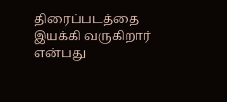திரைப்படத்தை இயக்கி வருகிறார் என்பது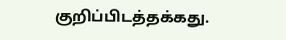குறிப்பிடத்தக்கது.